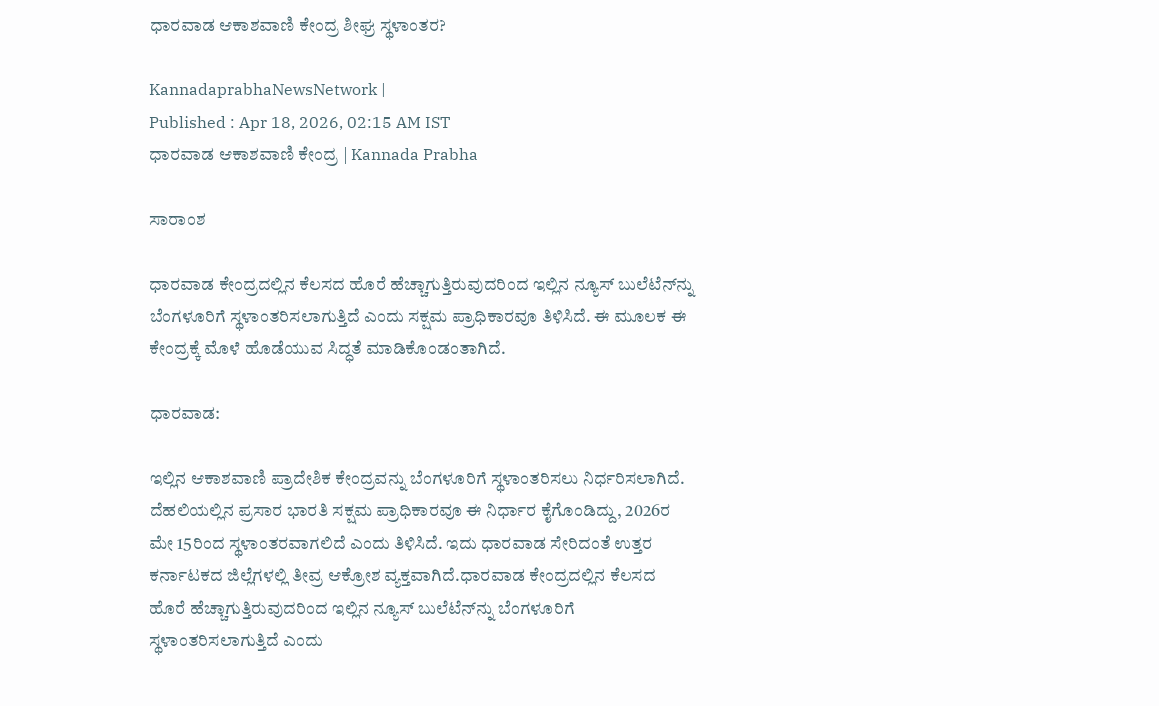ಧಾರವಾಡ ಆಕಾಶವಾಣಿ ಕೇಂದ್ರ ಶೀಘ್ರ ಸ್ಥಳಾಂತರ?

KannadaprabhaNewsNetwork |
Published : Apr 18, 2026, 02:15 AM IST
ಧಾರವಾಡ ಆಕಾಶವಾಣಿ ಕೇಂದ್ರ | Kannada Prabha

ಸಾರಾಂಶ

ಧಾರವಾಡ ಕೇಂದ್ರದಲ್ಲಿನ ಕೆಲಸದ ಹೊರೆ ಹೆಚ್ಚಾಗುತ್ತಿರುವುದರಿಂದ ಇಲ್ಲಿನ ನ್ಯೂಸ್‌ ಬುಲೆಟೆನ್‌ನ್ನು ಬೆಂಗಳೂರಿಗೆ ಸ್ಥಳಾಂತರಿಸಲಾಗುತ್ತಿದೆ ಎಂದು ಸಕ್ಷಮ ಪ್ರಾಧಿಕಾರವೂ ತಿಳಿಸಿದೆ. ಈ ಮೂಲಕ ಈ ಕೇಂದ್ರಕ್ಕೆ ಮೊಳೆ ಹೊಡೆಯುವ ಸಿದ್ಧತೆ ಮಾಡಿಕೊಂಡಂತಾಗಿದೆ.

ಧಾರವಾಡ:

ಇಲ್ಲಿನ ಆಕಾಶವಾಣಿ ಪ್ರಾದೇಶಿಕ ಕೇಂದ್ರವನ್ನು ಬೆಂಗಳೂರಿಗೆ ಸ್ಥಳಾಂತರಿಸಲು ನಿರ್ಧರಿಸಲಾಗಿದೆ. ದೆಹಲಿಯಲ್ಲಿನ ಪ್ರಸಾರ ಭಾರತಿ ಸಕ್ಷಮ ಪ್ರಾಧಿಕಾರವೂ ಈ ನಿರ್ಧಾರ ಕೈಗೊಂಡಿದ್ದು, 2026ರ ಮೇ 15ರಿಂದ ಸ್ಥಳಾಂತರವಾಗಲಿದೆ ಎಂದು ತಿಳಿಸಿದೆ. ಇದು ಧಾರವಾಡ ಸೇರಿದಂತೆ ಉತ್ತರ ಕರ್ನಾಟಕದ ಜಿಲ್ಲೆಗಳಲ್ಲಿ ತೀವ್ರ ಆಕ್ರೋಶ ವ್ಯಕ್ತವಾಗಿದೆ.ಧಾರವಾಡ ಕೇಂದ್ರದಲ್ಲಿನ ಕೆಲಸದ ಹೊರೆ ಹೆಚ್ಚಾಗುತ್ತಿರುವುದರಿಂದ ಇಲ್ಲಿನ ನ್ಯೂಸ್‌ ಬುಲೆಟೆನ್‌ನ್ನು ಬೆಂಗಳೂರಿಗೆ ಸ್ಥಳಾಂತರಿಸಲಾಗುತ್ತಿದೆ ಎಂದು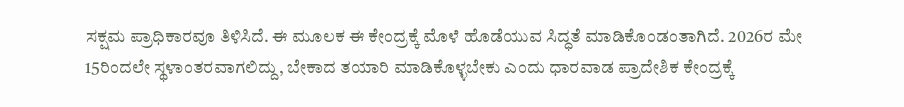ಸಕ್ಷಮ ಪ್ರಾಧಿಕಾರವೂ ತಿಳಿಸಿದೆ. ಈ ಮೂಲಕ ಈ ಕೇಂದ್ರಕ್ಕೆ ಮೊಳೆ ಹೊಡೆಯುವ ಸಿದ್ಧತೆ ಮಾಡಿಕೊಂಡಂತಾಗಿದೆ. 2026ರ ಮೇ 15ರಿಂದಲೇ ಸ್ಥಳಾಂತರವಾಗಲಿದ್ದು, ಬೇಕಾದ ತಯಾರಿ ಮಾಡಿಕೊಳ್ಳಬೇಕು ಎಂದು ಧಾರವಾಡ ಪ್ರಾದೇಶಿಕ ಕೇಂದ್ರಕ್ಕೆ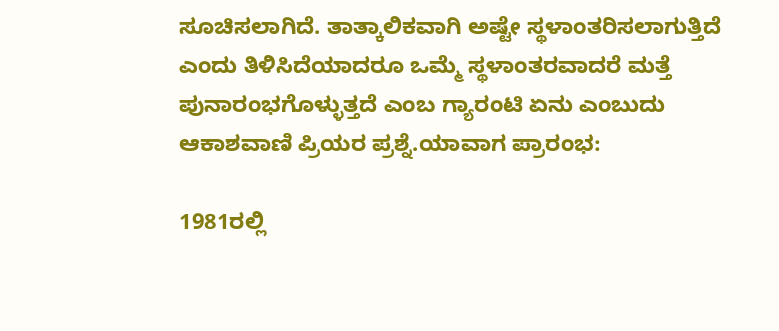ಸೂಚಿಸಲಾಗಿದೆ. ತಾತ್ಕಾಲಿಕವಾಗಿ ಅಷ್ಟೇ ಸ್ಥಳಾಂತರಿಸಲಾಗುತ್ತಿದೆ ಎಂದು ತಿಳಿಸಿದೆಯಾದರೂ ಒಮ್ಮೆ ಸ್ಥಳಾಂತರವಾದರೆ ಮತ್ತೆ ಪುನಾರಂಭಗೊಳ್ಳುತ್ತದೆ ಎಂಬ ಗ್ಯಾರಂಟಿ ಏನು ಎಂಬುದು ಆಕಾಶವಾಣಿ ಪ್ರಿಯರ ಪ್ರಶ್ನೆ.ಯಾವಾಗ ಪ್ರಾರಂಭ:

1981ರಲ್ಲಿ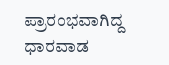ಪ್ರಾರಂಭವಾಗಿದ್ದ ಧಾರವಾಡ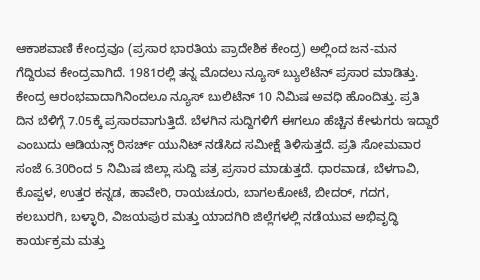ಆಕಾಶವಾಣಿ ಕೇಂದ್ರವೂ (ಪ್ರಸಾರ ಭಾರತಿಯ ಪ್ರಾದೇಶಿಕ ಕೇಂದ್ರ) ಅಲ್ಲಿಂದ ಜನ-ಮನ ಗೆದ್ದಿರುವ ಕೇಂದ್ರವಾಗಿದೆ. 1981ರಲ್ಲಿ ತನ್ನ ಮೊದಲು ನ್ಯೂಸ್‌ ಬ್ಯುಲೆಟೆನ್‌ ಪ್ರಸಾರ ಮಾಡಿತ್ತು. ಕೇಂದ್ರ ಆರಂಭವಾದಾಗಿನಿಂದಲೂ ನ್ಯೂಸ್‌ ಬುಲಿಟೆನ್‌ 10 ನಿಮಿಷ ಅವಧಿ ಹೊಂದಿತ್ತು. ಪ್ರತಿ ದಿನ ಬೆಳಿಗ್ಗೆ 7.05ಕ್ಕೆ ಪ್ರಸಾರವಾಗುತ್ತಿದೆ. ಬೆಳಗಿನ ಸುದ್ದಿಗಳಿಗೆ ಈಗಲೂ ಹೆಚ್ಚಿನ ಕೇಳುಗರು ಇದ್ದಾರೆ ಎಂಬುದು ಆಡಿಯನ್ಸ್‌ ರಿಸರ್ಚ್‌ ಯುನಿಟ್‌ ನಡೆಸಿದ ಸಮೀಕ್ಷೆ ತಿಳಿಸುತ್ತದೆ. ಪ್ರತಿ ಸೋಮವಾರ ಸಂಜೆ 6.30ರಿಂದ 5 ನಿಮಿಷ ಜಿಲ್ಲಾ ಸುದ್ದಿ ಪತ್ರ ಪ್ರಸಾರ ಮಾಡುತ್ತದೆ. ಧಾರವಾಡ, ಬೆಳಗಾವಿ, ಕೊಪ್ಪಳ, ಉತ್ತರ ಕನ್ನಡ, ಹಾವೇರಿ, ರಾಯಚೂರು, ಬಾಗಲಕೋಟೆ, ಬೀದರ್, ಗದಗ, ಕಲಬುರಗಿ, ಬಳ್ಳಾರಿ, ವಿಜಯಪುರ ಮತ್ತು ಯಾದಗಿರಿ ಜಿಲ್ಲೆಗಳಲ್ಲಿ ನಡೆಯುವ ಅಭಿವೃದ್ಧಿ ಕಾರ್ಯಕ್ರಮ ಮತ್ತು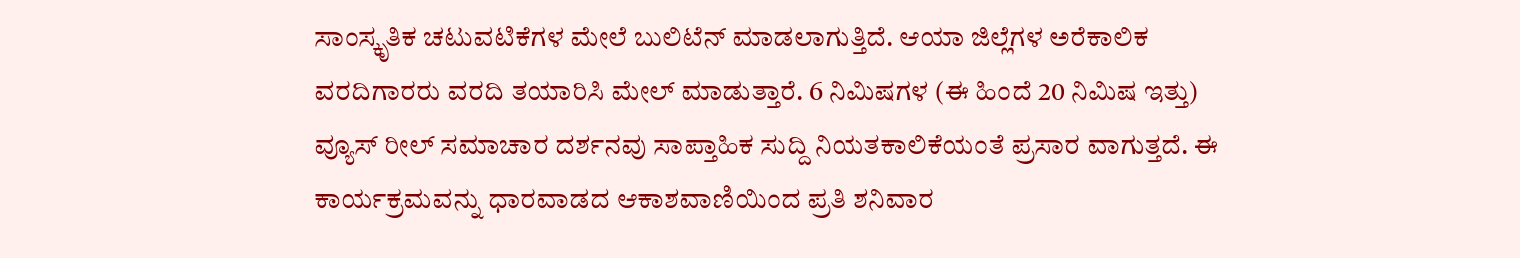ಸಾಂಸ್ಕೃತಿಕ ಚಟುವಟಿಕೆಗಳ ಮೇಲೆ ಬುಲಿಟೆನ್‌ ಮಾಡಲಾಗುತ್ತಿದೆ. ಆಯಾ ಜಿಲ್ಲೆಗಳ ಅರೆಕಾಲಿಕ ವರದಿಗಾರರು ವರದಿ ತಯಾರಿಸಿ ಮೇಲ್‌ ಮಾಡುತ್ತಾರೆ. 6 ನಿಮಿಷಗಳ (ಈ ಹಿಂದೆ 20 ನಿಮಿಷ ಇತ್ತು) ವ್ಯೂಸ್ ರೀಲ್ ಸಮಾಚಾರ ದರ್ಶನವು ಸಾಪ್ತಾಹಿಕ ಸುದ್ದಿ ನಿಯತಕಾಲಿಕೆಯಂತೆ ಪ್ರಸಾರ ವಾಗುತ್ತದೆ. ಈ ಕಾರ್ಯಕ್ರಮವನ್ನು ಧಾರವಾಡದ ಆಕಾಶವಾಣಿಯಿಂದ ಪ್ರತಿ ಶನಿವಾರ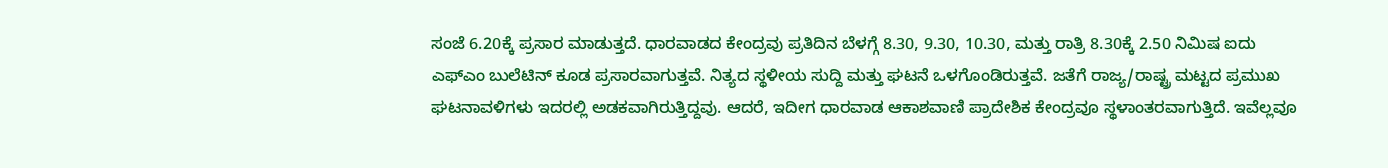ಸಂಜೆ 6.20ಕ್ಕೆ ಪ್ರಸಾರ ಮಾಡುತ್ತದೆ. ಧಾರವಾಡದ ಕೇಂದ್ರವು ಪ್ರತಿದಿನ ಬೆಳಗ್ಗೆ 8.30, 9.30, 10.30, ಮತ್ತು ರಾತ್ರಿ 8.30ಕ್ಕೆ 2.50 ನಿಮಿಷ ಐದು ಎಫ್‌ಎಂ ಬುಲೆಟಿನ್ ಕೂಡ ಪ್ರಸಾರವಾಗುತ್ತವೆ. ನಿತ್ಯದ ಸ್ಥಳೀಯ ಸುದ್ದಿ ಮತ್ತು ಘಟನೆ ಒಳಗೊಂಡಿರುತ್ತವೆ. ಜತೆಗೆ ರಾಜ್ಯ/ರಾಷ್ಟ್ರ ಮಟ್ಟದ ಪ್ರಮುಖ ಘಟನಾವಳಿಗಳು ಇದರಲ್ಲಿ ಅಡಕವಾಗಿರುತ್ತಿದ್ದವು. ಆದರೆ, ಇದೀಗ ಧಾರವಾಡ ಆಕಾಶವಾಣಿ ಪ್ರಾದೇಶಿಕ ಕೇಂದ್ರವೂ ಸ್ಥಳಾಂತರವಾಗುತ್ತಿದೆ. ಇವೆಲ್ಲವೂ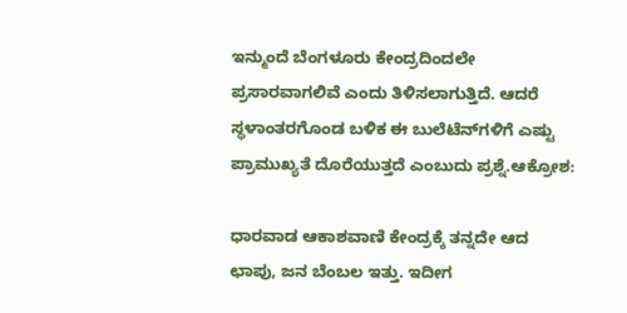ಇನ್ಮುಂದೆ ಬೆಂಗಳೂರು ಕೇಂದ್ರದಿಂದಲೇ ಪ್ರಸಾರವಾಗಲಿವೆ ಎಂದು ತಿಳಿಸಲಾಗುತ್ತಿದೆ. ಆದರೆ ಸ್ಥಳಾಂತರಗೊಂಡ ಬಳಿಕ ಈ ಬುಲೆಟೆನ್‌ಗಳಿಗೆ ಎಷ್ಟು ಪ್ರಾಮುಖ್ಯತೆ ದೊರೆಯುತ್ತದೆ ಎಂಬುದು ಪ್ರಶ್ನೆ.ಆಕ್ರೋಶ:

ಧಾರವಾಡ ಆಕಾಶವಾಣಿ ಕೇಂದ್ರಕ್ಕೆ ತನ್ನದೇ ಆದ ಛಾಪು, ಜನ ಬೆಂಬಲ ಇತ್ತು. ಇದೀಗ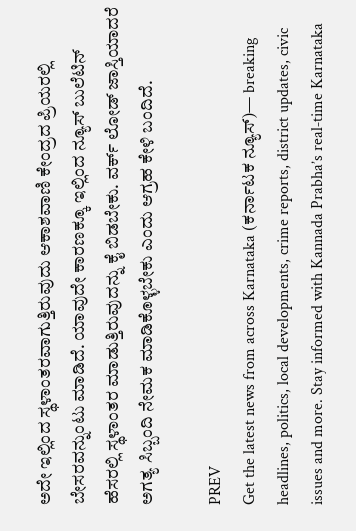ಅದೇ ಇಲ್ಲಿಂದ ಸ್ಥಳಾಂತರವಾಗುತ್ತಿರುವುದು ಆಕಾಶವಾಣಿ ಕೇಂದ್ರದ ಪ್ರಿಯರಲ್ಲಿ ಬೇಸರವನ್ನುಂಟು ಮಾಡಿದೆ. ಯಾವುದೇ ಕಾರಣಕ್ಕೂ ಇಲ್ಲಿಂದ ನ್ಯೂಸ್‌ ಬುಲೆಟಿನ್‌ ಹೆಸರಲ್ಲಿ ಸ್ಥಳಾಂತರ ಮಾಡುತ್ತಿರುವುದನ್ನು ಕೈ ಬಿಡಬೇಕು. ವರ್ಕ್‌ ಲೋಡ್‌ ಜಾಸ್ತಿಯಾದರೆ ಅಗತ್ಯ ಸಿಬ್ಬಂದಿ ನೇಮಕ ಮಾಡಿಕೊಳ್ಳಬೇಕು ಎಂದು ಆಗ್ರಹ ಕೇಳಿ ಬಂದಿದೆ.

PREV
Get the latest news from across Karnataka (ಕರ್ನಾಟಕ ನ್ಯೂಸ್)— breaking headlines, politics, local developments, crime reports, district updates, civic issues and more. Stay informed with Kannada Prabha’s real‑time Karnataka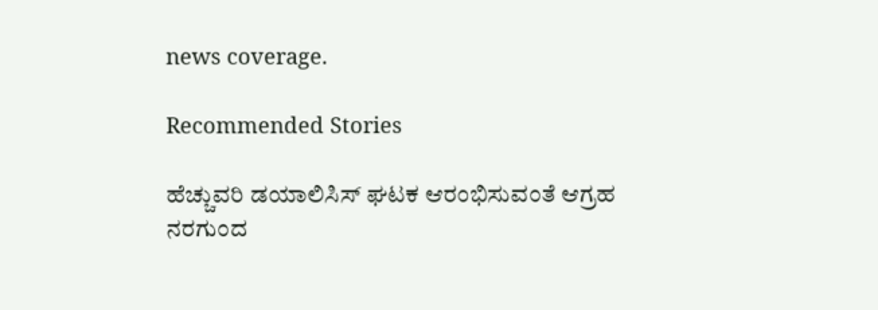news coverage.

Recommended Stories

ಹೆಚ್ಚುವರಿ ಡಯಾಲಿಸಿಸ್ ಘಟಕ ಆರಂಭಿಸುವಂತೆ ಆಗ್ರಹ
ನರಗುಂದ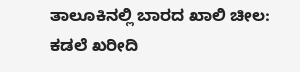ತಾಲೂಕಿನಲ್ಲಿ ಬಾರದ ಖಾಲಿ ಚೀಲ: ಕಡಲೆ ಖರೀದಿ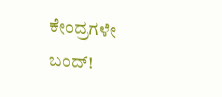ಕೇಂದ್ರಗಳೇ ಬಂದ್!